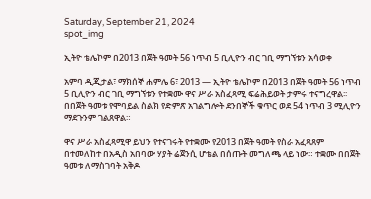Saturday, September 21, 2024
spot_img

ኢትዮ ቴሌኮም በ2013 በጀት ዓመት 56 ነጥብ 5 ቢሊዮን ብር ገቢ ማግኘቱን አሳወቀ

አምባ ዲጂታል፣ ማክሰኞ ሐምሌ 6፣ 2013 ― ኢትዮ ቴሌኮም በ2013 በጀት ዓመት 56 ነጥብ 5 ቢሊዮን ብር ገቢ ማግኘቱን የተቋሙ ዋና ሥራ አስፈጻሚ ፍሬሕይወት ታምሩ ተናግረዋል፡፡ በበጀት ዓመቱ የሞባይል ስልክ የድምጽ አገልግሎት ደንበኞች ቁጥር ወደ 54 ነጥብ 3 ሚሊዮን ማደጉንም ገልጸዋል።

ዋና ሥራ አስፈጻሚዋ ይህን የተናገሩት የተቋሙ የ2013 በጀት ዓመት የስራ አፈጻጸም በተመለከተ በአዲስ አበባው ሃያት ሬጀንሲ ሆቴል በሰጡት መግለጫ ላይ ነው። ተቋሙ በበጀት ዓመቱ ለማስገባት አቅዶ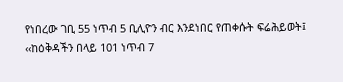የነበረው ገቢ 55 ነጥብ 5 ቢሊዮን ብር እንደነበር የጠቀሱት ፍሬሕይወት፤ ‹‹ከዕቅዳችን በላይ 101 ነጥብ 7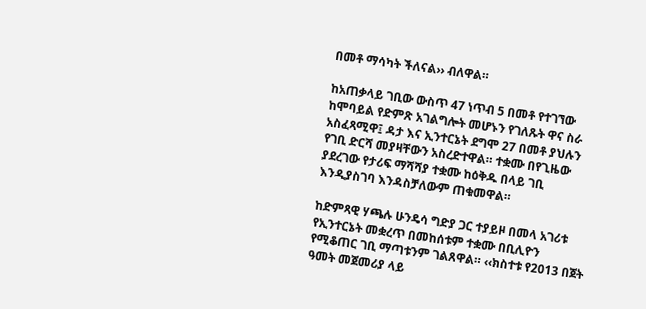በመቶ ማሳካት ችለናል›› ብለዋል።

ከአጠቃላይ ገቢው ውስጥ 47 ነጥብ 5 በመቶ የተገኘው ከሞባይል የድምጽ አገልግሎት መሆኑን የገለጹት ዋና ስራ አስፈጻሚዋ፤ ዳታ እና ኢንተርኔት ደግሞ 27 በመቶ ያህሉን የገቢ ድርሻ መያዛቸውን አስረድተዋል። ተቋሙ በየጊዜው ያደረገው የታሪፍ ማሻሻያ ተቋሙ ከዕቅዱ በላይ ገቢ እንዲያስገባ እንዳስቻለውም ጠቁመዋል።

ከድምጻዊ ሃጫሉ ሁንዴሳ ግድያ ጋር ተያይዞ በመላ አገሪቱ የኢንተርኔት መቋረጥ በመከሰቱም ተቋሙ በቢሊዮን የሚቆጠር ገቢ ማጣቱንም ገልጸዋል። ‹‹ክስተቱ የ2013 በጀት ዓመት መጀመሪያ ላይ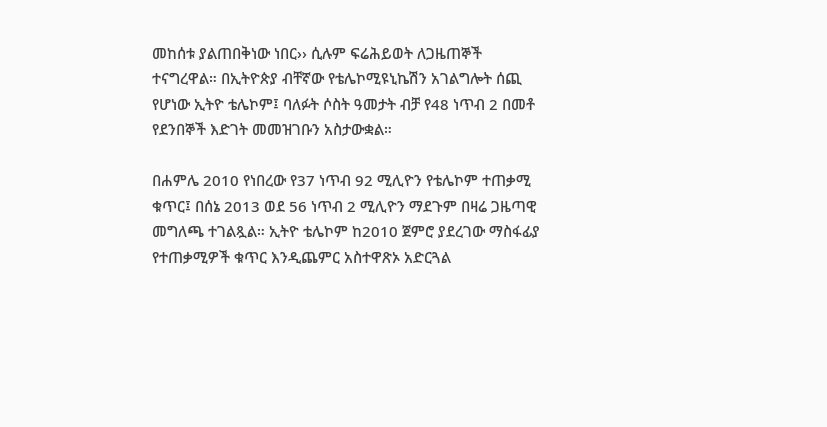መከሰቱ ያልጠበቅነው ነበር›› ሲሉም ፍሬሕይወት ለጋዜጠኞች ተናግረዋል። በኢትዮጵያ ብቸኛው የቴሌኮሚዩኒኬሽን አገልግሎት ሰጪ የሆነው ኢትዮ ቴሌኮም፤ ባለፉት ሶስት ዓመታት ብቻ የ48 ነጥብ 2 በመቶ የደንበኞች እድገት መመዝገቡን አስታውቋል።

በሐምሌ 2010 የነበረው የ37 ነጥብ 92 ሚሊዮን የቴሌኮም ተጠቃሚ ቁጥር፤ በሰኔ 2013 ወደ 56 ነጥብ 2 ሚሊዮን ማደጉም በዛሬ ጋዜጣዊ መግለጫ ተገልጿል። ኢትዮ ቴሌኮም ከ2010 ጀምሮ ያደረገው ማስፋፊያ የተጠቃሚዎች ቁጥር እንዲጨምር አስተዋጽኦ አድርጓል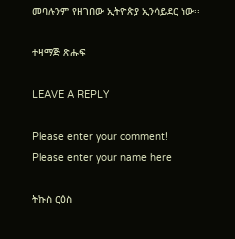መባሉንም የዘገበው ኢትዮጵያ ኢንሳይደር ነው፡፡

ተዛማጅ ጽሑፍ

LEAVE A REPLY

Please enter your comment!
Please enter your name here

ትኩስ ርዕስ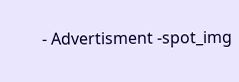- Advertisment -spot_img